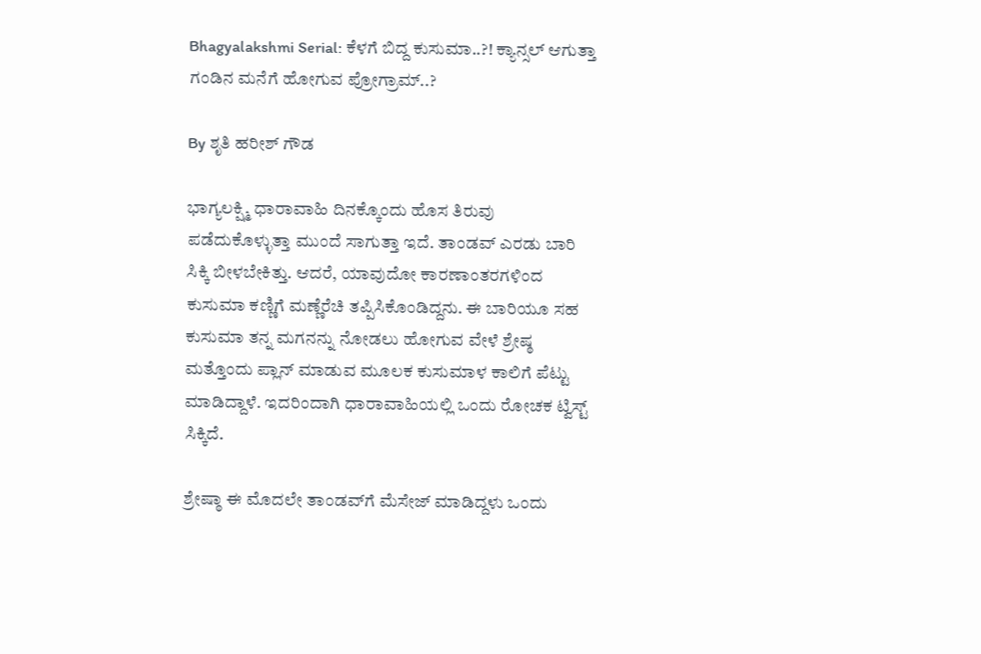Bhagyalakshmi Serial: ಕೆಳಗೆ ಬಿದ್ದ ಕುಸುಮಾ..?! ಕ್ಯಾನ್ಸಲ್ ಆಗುತ್ತಾ ಗಂಡಿನ ಮನೆಗೆ ಹೋಗುವ ಪ್ರೋಗ್ರಾಮ್..?

By ಶೃತಿ ಹರೀಶ್ ಗೌಡ

ಭಾಗ್ಯಲಕ್ಷ್ಮಿ ಧಾರಾವಾಹಿ ದಿನಕ್ಕೊಂದು ಹೊಸ ತಿರುವು ಪಡೆದುಕೊಳ್ಳುತ್ತಾ ಮುಂದೆ ಸಾಗುತ್ತಾ ಇದೆ. ತಾಂಡವ್ ಎರಡು ಬಾರಿ ಸಿಕ್ಕಿ ಬೀಳಬೇಕಿತ್ತು. ಆದರೆ, ಯಾವುದೋ ಕಾರಣಾಂತರಗಳಿಂದ ಕುಸುಮಾ ಕಣ್ಣಿಗೆ ಮಣ್ಣೆರೆಚಿ ತಪ್ಪಿಸಿಕೊಂಡಿದ್ದನು. ಈ ಬಾರಿಯೂ ಸಹ ಕುಸುಮಾ ತನ್ನ ಮಗನನ್ನು ನೋಡಲು ಹೋಗುವ ವೇಳೆ ಶ್ರೇಷ್ಠ ಮತ್ತೊಂದು ಪ್ಲಾನ್ ಮಾಡುವ ಮೂಲಕ ಕುಸುಮಾಳ ಕಾಲಿಗೆ ಪೆಟ್ಟು ಮಾಡಿದ್ದಾಳೆ. ಇದರಿಂದಾಗಿ ಧಾರಾವಾಹಿಯಲ್ಲಿ ಒಂದು ರೋಚಕ ಟ್ವಿಸ್ಟ್ ಸಿಕ್ಕಿದೆ.

ಶ್ರೇಷ್ಠಾ ಈ ಮೊದಲೇ ತಾಂಡವ್‌ಗೆ ಮೆಸೇಜ್ ಮಾಡಿದ್ದಳು ಒಂದು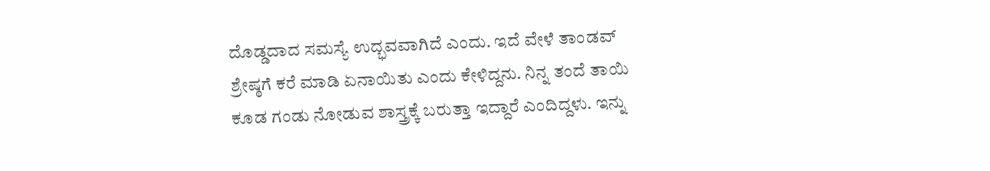ದೊಡ್ಡದಾದ ಸಮಸ್ಯೆ ಉದ್ಭವವಾಗಿದೆ ಎಂದು. ಇದೆ ವೇಳೆ ತಾಂಡವ್ ಶ್ರೇಷ್ಠಗೆ ಕರೆ ಮಾಡಿ ಏನಾಯಿತು ಎಂದು ಕೇಳಿದ್ದನು. ನಿನ್ನ ತಂದೆ ತಾಯಿ ಕೂಡ ಗಂಡು ನೋಡುವ ಶಾಸ್ತ್ರಕ್ಕೆ ಬರುತ್ತಾ ಇದ್ದಾರೆ ಎಂದಿದ್ದಳು. ಇನ್ನು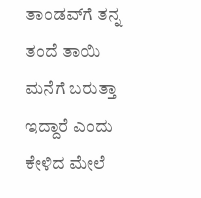ತಾಂಡವ್‌ಗೆ ತನ್ನ ತಂದೆ ತಾಯಿ ಮನೆಗೆ ಬರುತ್ತಾ ಇದ್ದಾರೆ ಎಂದು ಕೇಳಿದ ಮೇಲೆ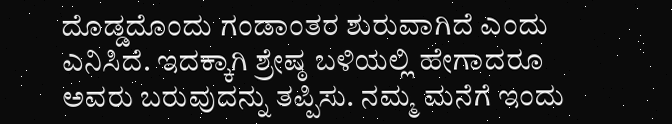ದೊಡ್ಡದೊಂದು ಗಂಡಾಂತರ ಶುರುವಾಗಿದೆ ಎಂದು ಎನಿಸಿದೆ. ಇದಕ್ಕಾಗಿ ಶ್ರೇಷ್ಠ ಬಳಿಯಲ್ಲಿ ಹೇಗಾದರೂ ಅವರು ಬರುವುದನ್ನು ತಪ್ಪಿಸು. ನಮ್ಮ ಮನೆಗೆ ಇಂದು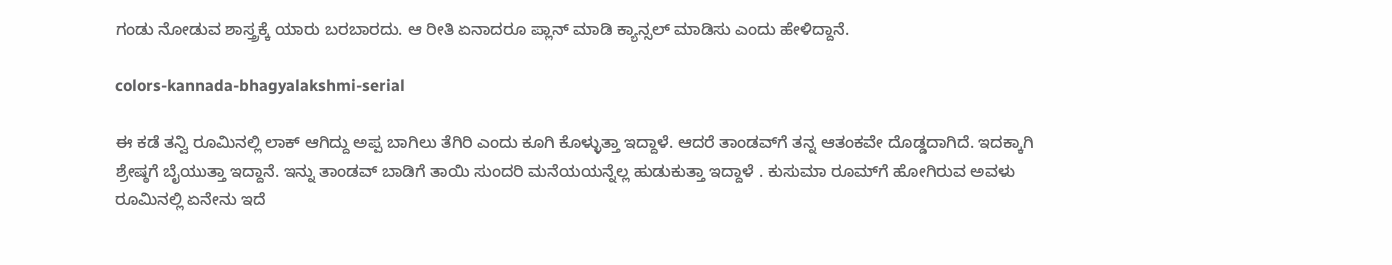ಗಂಡು ನೋಡುವ ಶಾಸ್ತ್ರಕ್ಕೆ ಯಾರು ಬರಬಾರದು. ಆ ರೀತಿ ಏನಾದರೂ ಪ್ಲಾನ್ ಮಾಡಿ ಕ್ಯಾನ್ಸಲ್ ಮಾಡಿಸು ಎಂದು ಹೇಳಿದ್ದಾನೆ.

colors-kannada-bhagyalakshmi-serial

ಈ ಕಡೆ ತನ್ವಿ ರೂಮಿನಲ್ಲಿ ಲಾಕ್ ಆಗಿದ್ದು ಅಪ್ಪ ಬಾಗಿಲು ತೆಗಿರಿ ಎಂದು ಕೂಗಿ ಕೊಳ್ಳುತ್ತಾ ಇದ್ದಾಳೆ. ಆದರೆ ತಾಂಡವ್‌ಗೆ ತನ್ನ ಆತಂಕವೇ ದೊಡ್ಡದಾಗಿದೆ. ಇದಕ್ಕಾಗಿ ಶ್ರೇಷ್ಠಗೆ ಬೈಯುತ್ತಾ ಇದ್ದಾನೆ. ಇನ್ನು ತಾಂಡವ್ ಬಾಡಿಗೆ ತಾಯಿ ಸುಂದರಿ ಮನೆಯಯನ್ನೆಲ್ಲ ಹುಡುಕುತ್ತಾ ಇದ್ದಾಳೆ . ಕುಸುಮಾ ರೂಮ್‌ಗೆ ಹೋಗಿರುವ ಅವಳು ರೂಮಿನಲ್ಲಿ ಏನೇನು ಇದೆ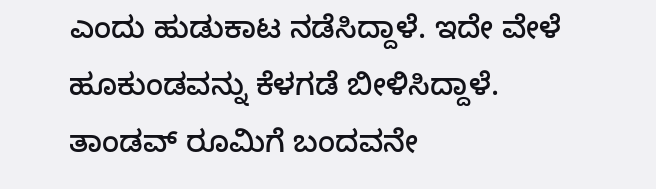ಎಂದು ಹುಡುಕಾಟ ನಡೆಸಿದ್ದಾಳೆ. ಇದೇ ವೇಳೆ ಹೂಕುಂಡವನ್ನು ಕೆಳಗಡೆ ಬೀಳಿಸಿದ್ದಾಳೆ. ತಾಂಡವ್ ರೂಮಿಗೆ ಬಂದವನೇ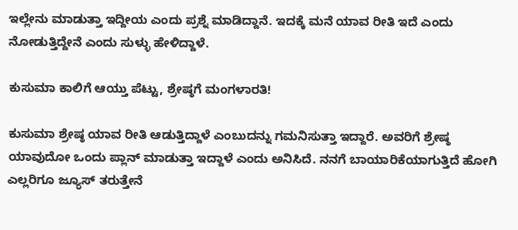ಇಲ್ಲೇನು ಮಾಡುತ್ತಾ ಇದ್ದೀಯ ಎಂದು ಪ್ರಶ್ನೆ ಮಾಡಿದ್ದಾನೆ. ಇದಕ್ಕೆ ಮನೆ ಯಾವ ರೀತಿ ಇದೆ ಎಂದು ನೋಡುತ್ತಿದ್ದೇನೆ ಎಂದು ಸುಳ್ಳು ಹೇಳಿದ್ದಾಳೆ.

ಕುಸುಮಾ ಕಾಲಿಗೆ ಆಯ್ತು ಪೆಟ್ಟು, ಶ್ರೇಷ್ಠಗೆ ಮಂಗಳಾರತಿ!

ಕುಸುಮಾ ಶ್ರೇಷ್ಠ ಯಾವ ರೀತಿ ಆಡುತ್ತಿದ್ದಾಳೆ ಎಂಬುದನ್ನು ಗಮನಿಸುತ್ತಾ ಇದ್ದಾರೆ. ಅವರಿಗೆ ಶ್ರೇಷ್ಠ ಯಾವುದೋ ಒಂದು ಪ್ಲಾನ್ ಮಾಡುತ್ತಾ ಇದ್ದಾಳೆ ಎಂದು ಅನಿಸಿದೆ. ನನಗೆ ಬಾಯಾರಿಕೆಯಾಗುತ್ತಿದೆ ಹೋಗಿ ಎಲ್ಲರಿಗೂ ಜ್ಯೂಸ್ ತರುತ್ತೇನೆ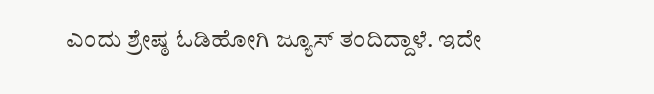ಎಂದು ಶ್ರೇಷ್ಠ ಓಡಿಹೋಗಿ ಜ್ಯೂಸ್ ತಂದಿದ್ದಾಳೆ. ಇದೇ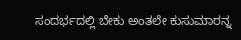ಸಂದರ್ಭದಲ್ಲಿ ಬೇಕು ಅಂತಲೇ ಕುಸುಮಾರನ್ನ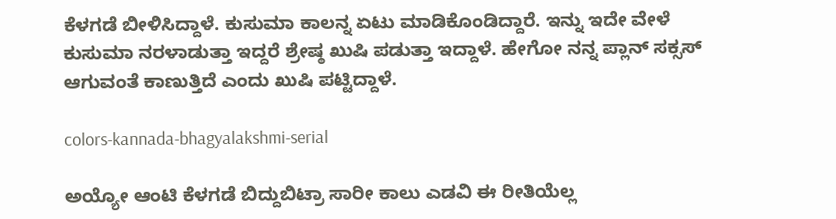ಕೆಳಗಡೆ ಬೀಳಿಸಿದ್ದಾಳೆ. ಕುಸುಮಾ ಕಾಲನ್ನ ಏಟು ಮಾಡಿಕೊಂಡಿದ್ದಾರೆ. ಇನ್ನು ಇದೇ ವೇಳೆ ಕುಸುಮಾ ನರಳಾಡುತ್ತಾ ಇದ್ದರೆ ಶ್ರೇಷ್ಠ ಖುಷಿ ಪಡುತ್ತಾ ಇದ್ದಾಳೆ. ಹೇಗೋ ನನ್ನ ಪ್ಲಾನ್ ಸಕ್ಸಸ್ ಆಗುವಂತೆ ಕಾಣುತ್ತಿದೆ ಎಂದು ಖುಷಿ ಪಟ್ಟಿದ್ದಾಳೆ.

colors-kannada-bhagyalakshmi-serial

ಅಯ್ಯೋ ಆಂಟಿ ಕೆಳಗಡೆ ಬಿದ್ದುಬಿಟ್ರಾ ಸಾರೀ ಕಾಲು ಎಡವಿ ಈ ರೀತಿಯೆಲ್ಲ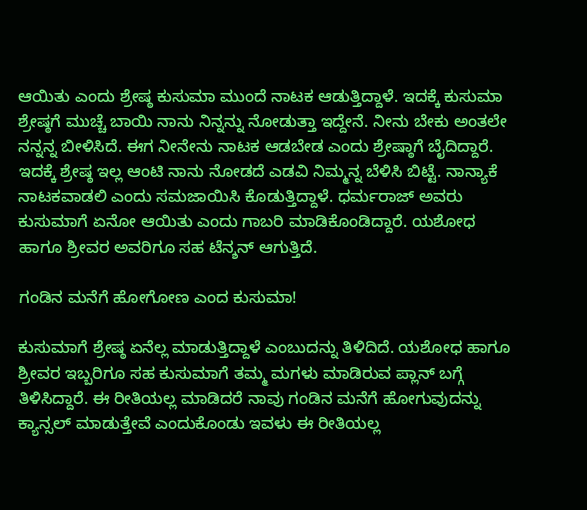ಆಯಿತು ಎಂದು ಶ್ರೇಷ್ಠ ಕುಸುಮಾ ಮುಂದೆ ನಾಟಕ ಆಡುತ್ತಿದ್ದಾಳೆ. ಇದಕ್ಕೆ ಕುಸುಮಾ ಶ್ರೇಷ್ಠಗೆ ಮುಚ್ಚೆ ಬಾಯಿ ನಾನು ನಿನ್ನನ್ನು ನೋಡುತ್ತಾ ಇದ್ದೇನೆ. ನೀನು ಬೇಕು ಅಂತಲೇ ನನ್ನನ್ನ ಬೀಳಿಸಿದೆ. ಈಗ ನೀನೇನು ನಾಟಕ ಆಡಬೇಡ ಎಂದು ಶ್ರೇಷ್ಠಾಗೆ ಬೈದಿದ್ದಾರೆ. ಇದಕ್ಕೆ ಶ್ರೇಷ್ಠ ಇಲ್ಲ ಆಂಟಿ ನಾನು ನೋಡದೆ ಎಡವಿ ನಿಮ್ಮನ್ನ ಬೆಳಿಸಿ ಬಿಟ್ಟೆ. ನಾನ್ಯಾಕೆ ನಾಟಕವಾಡಲಿ ಎಂದು ಸಮಜಾಯಿಸಿ ಕೊಡುತ್ತಿದ್ದಾಳೆ. ಧರ್ಮರಾಜ್ ಅವರು ಕುಸುಮಾಗೆ ಏನೋ ಆಯಿತು ಎಂದು ಗಾಬರಿ ಮಾಡಿಕೊಂಡಿದ್ದಾರೆ. ಯಶೋಧ ಹಾಗೂ ಶ್ರೀವರ ಅವರಿಗೂ ಸಹ ಟೆನ್ಶನ್ ಆಗುತ್ತಿದೆ.

ಗಂಡಿನ ಮನೆಗೆ ಹೋಗೋಣ ಎಂದ ಕುಸುಮಾ!

ಕುಸುಮಾಗೆ ಶ್ರೇಷ್ಠ ಏನೆಲ್ಲ ಮಾಡುತ್ತಿದ್ದಾಳೆ ಎಂಬುದನ್ನು ತಿಳಿದಿದೆ. ಯಶೋಧ ಹಾಗೂ ಶ್ರೀವರ ಇಬ್ಬರಿಗೂ ಸಹ ಕುಸುಮಾಗೆ ತಮ್ಮ ಮಗಳು ಮಾಡಿರುವ ಪ್ಲಾನ್ ಬಗ್ಗೆ ತಿಳಿಸಿದ್ದಾರೆ. ಈ ರೀತಿಯಲ್ಲ ಮಾಡಿದರೆ ನಾವು ಗಂಡಿನ ಮನೆಗೆ ಹೋಗುವುದನ್ನು ಕ್ಯಾನ್ಸಲ್ ಮಾಡುತ್ತೇವೆ ಎಂದುಕೊಂಡು ಇವಳು ಈ ರೀತಿಯಲ್ಲ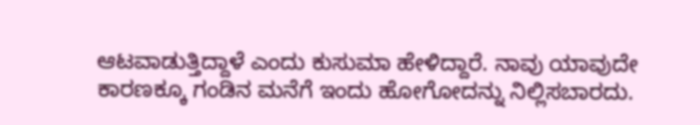ಆಟವಾಡುತ್ತಿದ್ದಾಳೆ ಎಂದು ಕುಸುಮಾ ಹೇಳಿದ್ದಾರೆ. ನಾವು ಯಾವುದೇ ಕಾರಣಕ್ಕೂ ಗಂಡಿನ ಮನೆಗೆ ಇಂದು ಹೋಗೋದನ್ನು ನಿಲ್ಲಿಸಬಾರದು.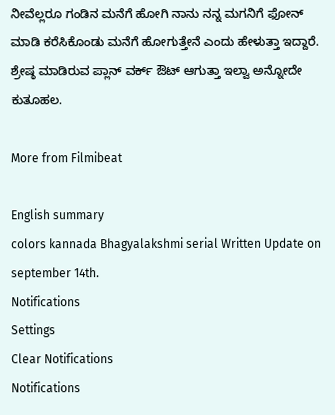ನೀವೆಲ್ಲರೂ ಗಂಡಿನ ಮನೆಗೆ ಹೋಗಿ ನಾನು ನನ್ನ ಮಗನಿಗೆ ಫೋನ್ ಮಾಡಿ ಕರೆಸಿಕೊಂಡು ಮನೆಗೆ ಹೋಗುತ್ತೇನೆ ಎಂದು ಹೇಳುತ್ತಾ ಇದ್ದಾರೆ. ಶ್ರೇಷ್ಠ ಮಾಡಿರುವ ಪ್ಲಾನ್ ವರ್ಕ್ ಔಟ್ ಆಗುತ್ತಾ ಇಲ್ವಾ ಅನ್ನೋದೇ ಕುತೂಹಲ.

More from Filmibeat

English summary
colors kannada Bhagyalakshmi serial Written Update on september 14th.
Notifications
Settings
Clear Notifications
Notifications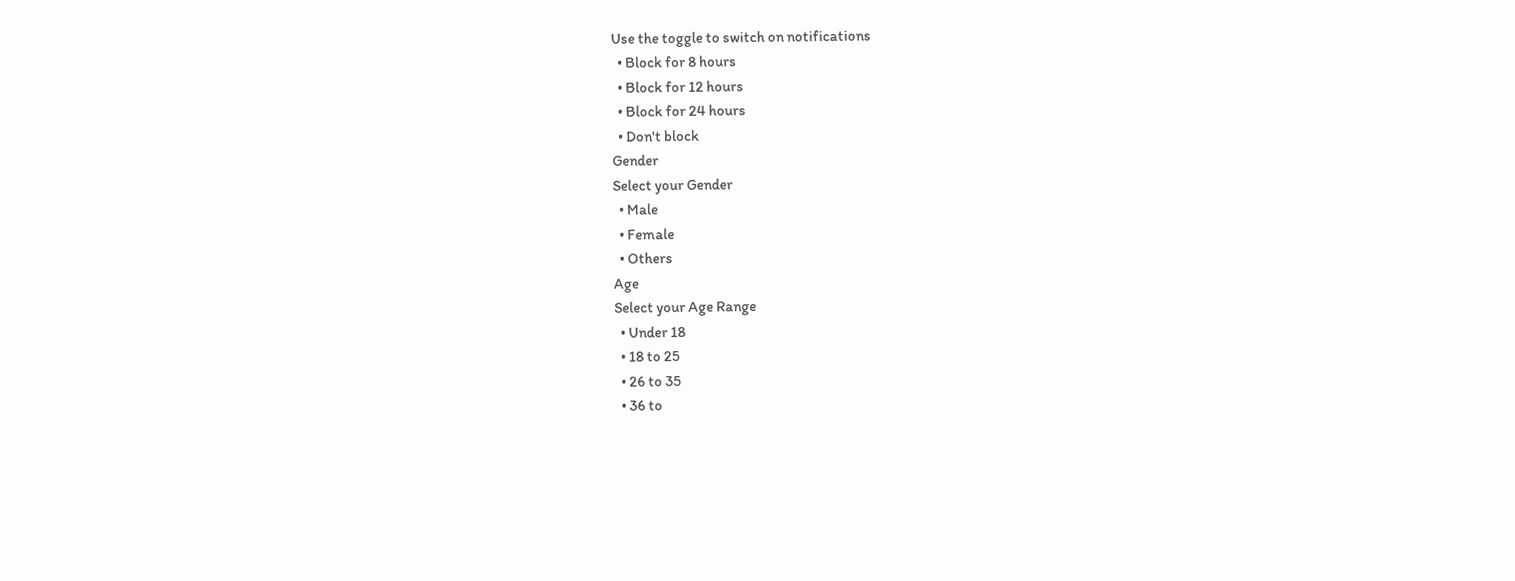Use the toggle to switch on notifications
  • Block for 8 hours
  • Block for 12 hours
  • Block for 24 hours
  • Don't block
Gender
Select your Gender
  • Male
  • Female
  • Others
Age
Select your Age Range
  • Under 18
  • 18 to 25
  • 26 to 35
  • 36 to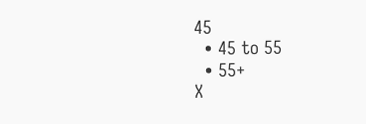45
  • 45 to 55
  • 55+
X